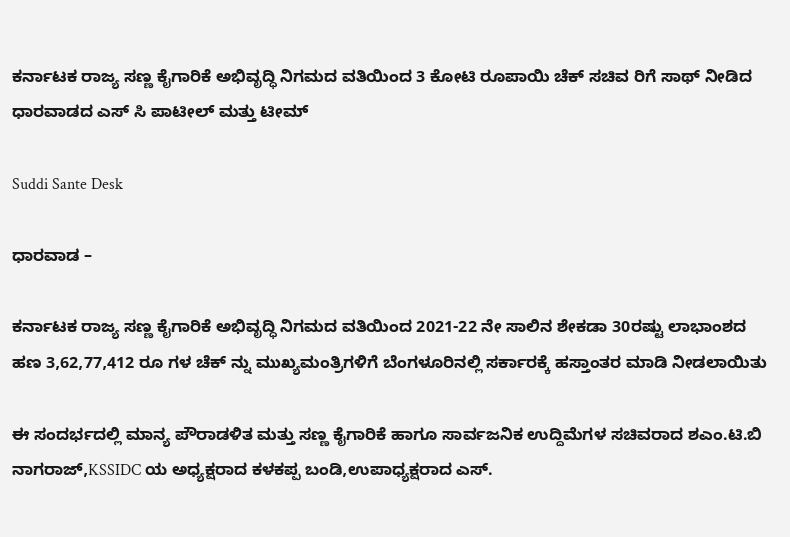ಕರ್ನಾಟಕ ರಾಜ್ಯ ಸಣ್ಣ ಕೈಗಾರಿಕೆ ಅಭಿವೃದ್ಧಿ ನಿಗಮದ ವತಿಯಿಂದ 3 ಕೋಟಿ ರೂಪಾಯಿ ಚೆಕ್ ಸಚಿವ ರಿಗೆ ಸಾಥ್ ನೀಡಿದ ಧಾರವಾಡದ ಎಸ್ ಸಿ ಪಾಟೀಲ್ ಮತ್ತು ಟೀಮ್

Suddi Sante Desk

ಧಾರವಾಡ –

ಕರ್ನಾಟಕ ರಾಜ್ಯ ಸಣ್ಣ ಕೈಗಾರಿಕೆ ಅಭಿವೃದ್ಧಿ ನಿಗಮದ ವತಿಯಿಂದ 2021-22 ನೇ ಸಾಲಿನ ಶೇಕಡಾ 30ರಷ್ಟು ಲಾಭಾಂಶದ ಹಣ 3,62,77,412 ರೂ ಗಳ ಚೆಕ್ ನ್ನು ಮುಖ್ಯಮಂತ್ರಿಗಳಿಗೆ ಬೆಂಗಳೂರಿನಲ್ಲಿ ಸರ್ಕಾರಕ್ಕೆ ಹಸ್ತಾಂತರ ಮಾಡಿ ನೀಡಲಾಯಿತು

ಈ ಸಂದರ್ಭದಲ್ಲಿ ಮಾನ್ಯ ಪೌರಾಡಳಿತ ಮತ್ತು ಸಣ್ಣ ಕೈಗಾರಿಕೆ ಹಾಗೂ ಸಾರ್ವಜನಿಕ ಉದ್ದಿಮೆಗಳ ಸಚಿವರಾದ ಶಎಂ.ಟಿ.ಬಿ ನಾಗರಾಜ್,KSSIDC ಯ ಅಧ್ಯಕ್ಷರಾದ ಕಳಕಪ್ಪ ಬಂಡಿ,ಉಪಾಧ್ಯಕ್ಷರಾದ ಎಸ್.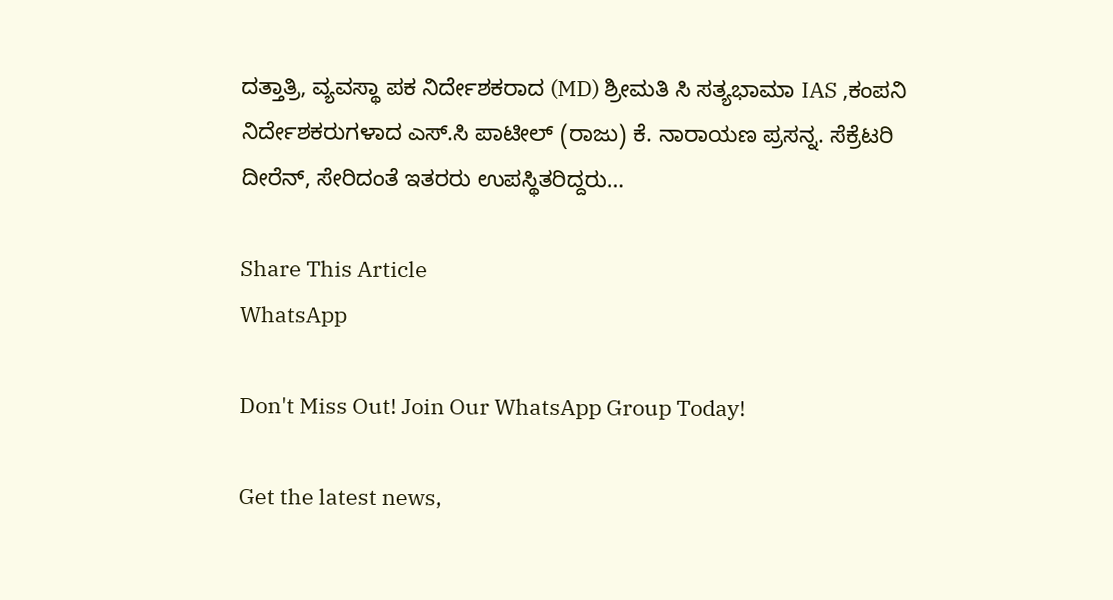ದತ್ತಾತ್ರಿ, ವ್ಯವಸ್ಥಾ ಪಕ ನಿರ್ದೇಶಕರಾದ (MD) ಶ್ರೀಮತಿ ಸಿ ಸತ್ಯಭಾಮಾ IAS ,ಕಂಪನಿ ನಿರ್ದೇಶಕರುಗಳಾದ ಎಸ್.ಸಿ ಪಾಟೀಲ್ (ರಾಜು) ಕೆ. ನಾರಾಯಣ ಪ್ರಸನ್ನ. ಸೆಕ್ರೆಟರಿ ದೀರೆನ್, ಸೇರಿದಂತೆ ಇತರರು ಉಪಸ್ಥಿತರಿದ್ದರು…

Share This Article
WhatsApp

Don't Miss Out! Join Our WhatsApp Group Today!

Get the latest news,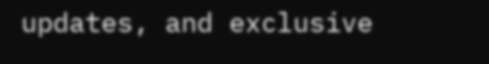updates, and exclusive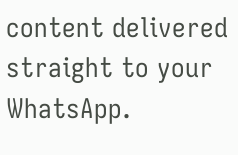content delivered straight to your WhatsApp.